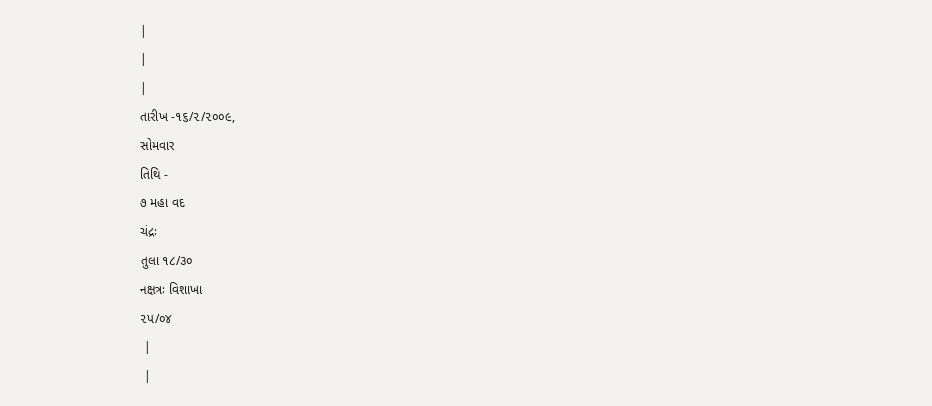|
|
|
તારીખ -૧૬/૨/૨૦૦૯,
સોમવાર
તિથિ -
૭ મહા વદ
ચંદ્રઃ
તુલા ૧૮/૩૦
નક્ષત્રઃ વિશાખા
૨પ/૦૪
 |
 |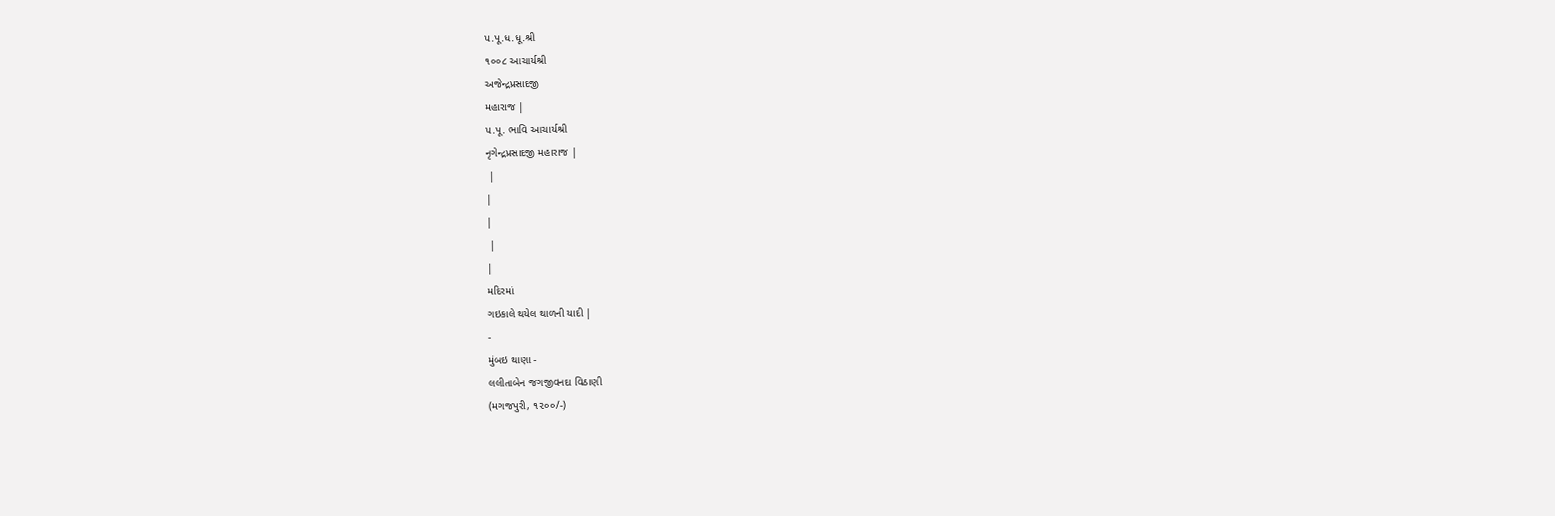પ.પૂ.ધ.ધૂ.શ્રી
૧૦૦૮ આચાર્યશ્રી
અજેન્દ્રપ્રસાદજી
મહારાજ |
પ.પૂ. ભાવિ આચાર્યશ્રી
નૃગેન્દ્રપ્રસાદજી મહારાજ |
 |
|
|
 |
|
મદિરમાં
ગઇકાલે થયેલ થાળની યાદી |
-
મુંબઇ થાણા -
લલીતાબેન જગજીવનદા વિઠાણી
(મગજપુરી, ૧૨૦૦/-)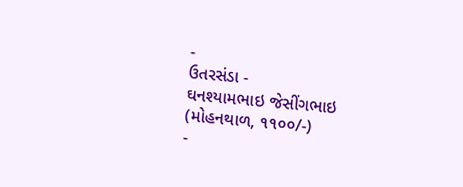-
ઉતરસંડા -
ઘનશ્યામભાઇ જેસીંગભાઇ
(મોહનથાળ, ૧૧૦૦/-)
-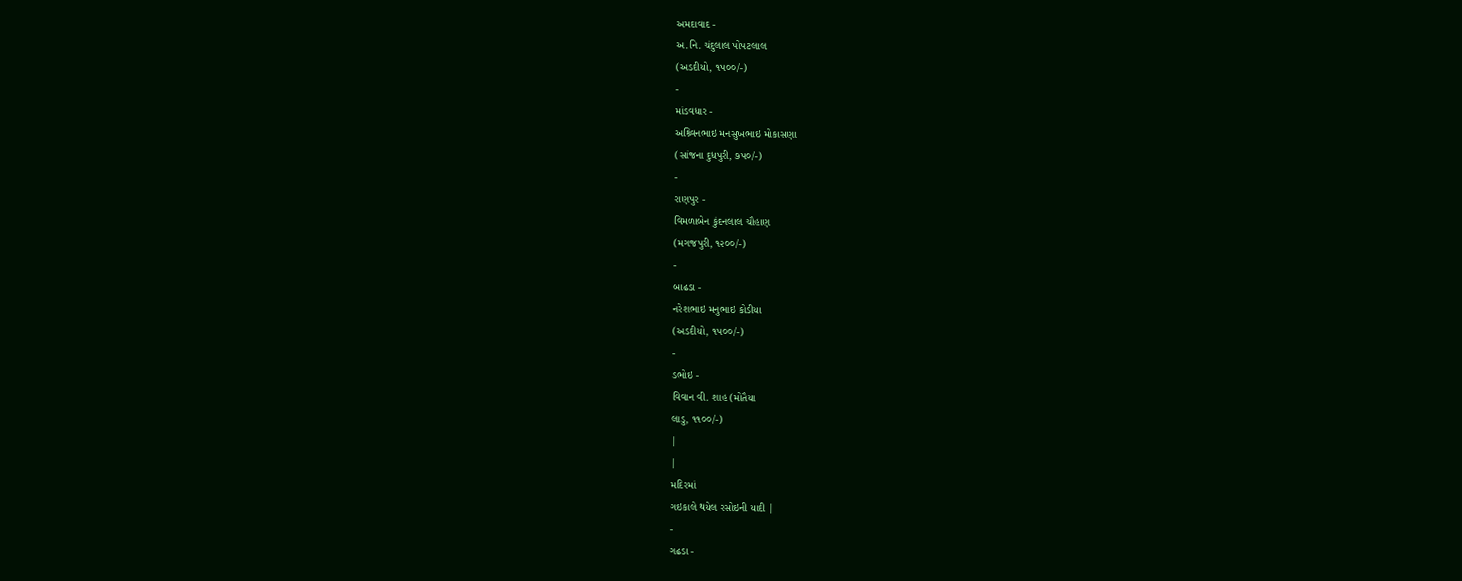અમદાવાદ -
અ.નિ. ચંદુલાલ પોપટલાલ
(અડદીયો, ૧પ૦૦/-)
-
માંડવધાર -
અશ્ર્વિનભાઇ મનસુખભાઇ મોકાસણા
(સાંજના દુધપુરી, ૭પ૦/-)
-
રાણપુર -
વિમળાબેન કુંદનલાલ ચૌહાણ
(મગજપુરી, ૧૨૦૦/-)
-
બાઢડા -
નરેશભાઇ મનુભાઇ કોડીયા
(અડદીયો, ૧પ૦૦/-)
-
ડભોઇ -
વિવાન વી. શાહ (મોતૈયા
લાડુ, ૧૧૦૦/-)
|
|
મદિરમાં
ગઇકાલે થયેલ રસોઇની યાદી |
-
ગઢડા -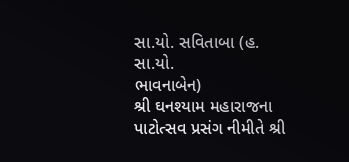સા.યો. સવિતાબા (હ. સા.યો.
ભાવનાબેન)
શ્રી ઘનશ્યામ મહારાજના પાટોત્સવ પ્રસંગ નીમીતે શ્રી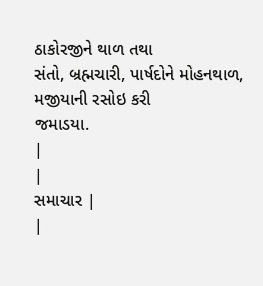ઠાકોરજીને થાળ તથા
સંતો, બ્રહ્મચારી, પાર્ષદોને મોહનથાળ, મજીયાની રસોઇ કરી
જમાડયા.
|
|
સમાચાર |
|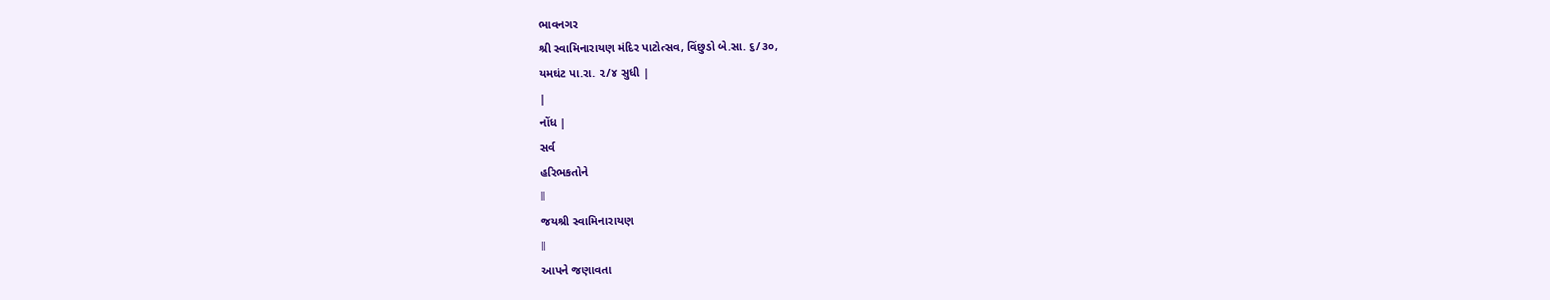ભાવનગર
શ્રી સ્વામિનારાયણ મંદિર પાટોત્સવ, વિંછુડો બે.સા. ૬/૩૦,
યમઘંટ પા.રા. ૨/૪ સુધી |
|
નોંધ |
સર્વ
હરિભકતોને
ll
જયશ્રી સ્વામિનારાયણ
ll
આપને જણાવતા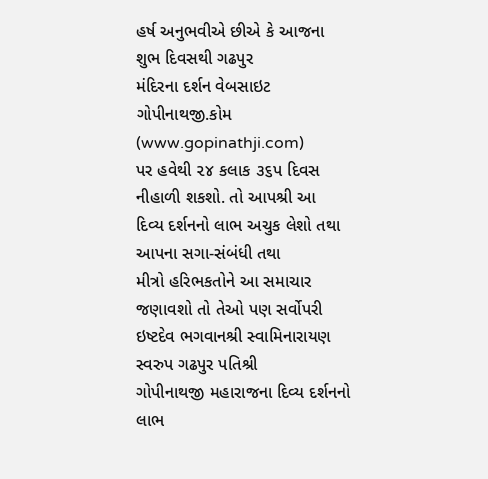હર્ષ અનુભવીએ છીએ કે આજના શુભ દિવસથી ગઢપુર
મંદિરના દર્શન વેબસાઇટ ગોપીનાથજી.કોમ (www.gopinathji.com)
પર હવેથી ૨૪ કલાક ૩૬પ દિવસ નીહાળી શકશો. તો આપશ્રી આ
દિવ્ય દર્શનનો લાભ અચુક લેશો તથા આપના સગા-સંબંધી તથા
મીત્રો હરિભકતોને આ સમાચાર જણાવશો તો તેઓ પણ સર્વોપરી
ઇષ્ટદેવ ભગવાનશ્રી સ્વામિનારાયણ સ્વરુપ ગઢપુર પતિશ્રી
ગોપીનાથજી મહારાજના દિવ્ય દર્શનનો લાભ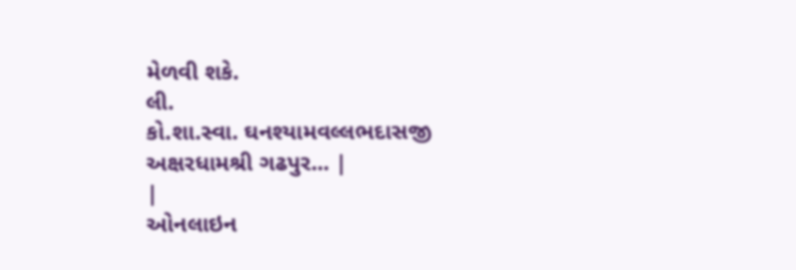મેળવી શકે.
લી.
કો.શા.સ્વા. ઘનશ્યામવલ્લભદાસજી
અક્ષરધામશ્રી ગઢપુર... |
|
ઓનલાઇન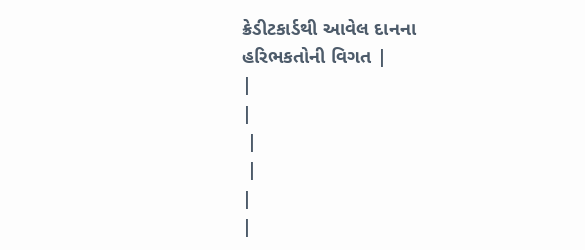ક્રેડીટકાર્ડથી આવેલ દાનના
હરિભકતોની વિગત |
|
|
 |
 |
|
|